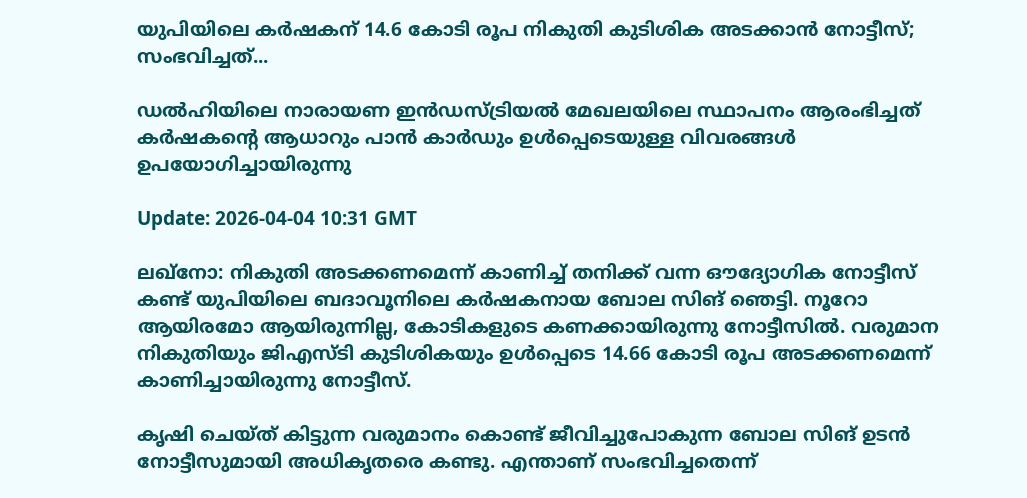യുപിയിലെ കര്‍ഷകന് 14.6 കോടി രൂപ നികുതി കുടിശിക അടക്കാന്‍ നോട്ടീസ്; സംഭവിച്ചത്...

ഡല്‍ഹിയിലെ നാരായണ ഇന്‍ഡസ്ട്രിയല്‍ മേഖലയിലെ സ്ഥാപനം ആരംഭിച്ചത് കര്‍ഷകൻ്റെ ആധാറും പാന്‍ കാര്‍ഡും ഉള്‍പ്പെടെയുള്ള വിവരങ്ങള്‍ ഉപയോഗിച്ചായിരുന്നു

Update: 2026-04-04 10:31 GMT

ലഖ്‌നോ: നികുതി അടക്കണമെന്ന് കാണിച്ച് തനിക്ക് വന്ന ഔദ്യോഗിക നോട്ടീസ് കണ്ട് യുപിയിലെ ബദാവൂനിലെ കര്‍ഷകനായ ബോല സിങ് ഞെട്ടി. നൂറോ ആയിരമോ ആയിരുന്നില്ല, കോടികളുടെ കണക്കായിരുന്നു നോട്ടീസില്‍. വരുമാന നികുതിയും ജിഎസ്ടി കുടിശികയും ഉള്‍പ്പെടെ 14.66 കോടി രൂപ അടക്കണമെന്ന് കാണിച്ചായിരുന്നു നോട്ടീസ്.

കൃഷി ചെയ്ത് കിട്ടുന്ന വരുമാനം കൊണ്ട് ജീവിച്ചുപോകുന്ന ബോല സിങ് ഉടന്‍ നോട്ടീസുമായി അധികൃതരെ കണ്ടു. എന്താണ് സംഭവിച്ചതെന്ന്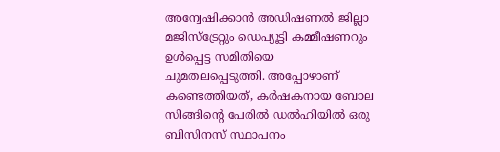അന്വേഷിക്കാന്‍ അഡിഷണല്‍ ജില്ലാ മജിസ്‌ട്രേറ്റും ഡെപ്യൂട്ടി കമ്മീഷണറും ഉള്‍പ്പെട്ട സമിതിയെ ചുമതലപ്പെടുത്തി. അപ്പോഴാണ് കണ്ടെത്തിയത്, കര്‍ഷകനായ ബോല സിങ്ങിന്റെ പേരില്‍ ഡല്‍ഹിയില്‍ ഒരു ബിസിനസ് സ്ഥാപനം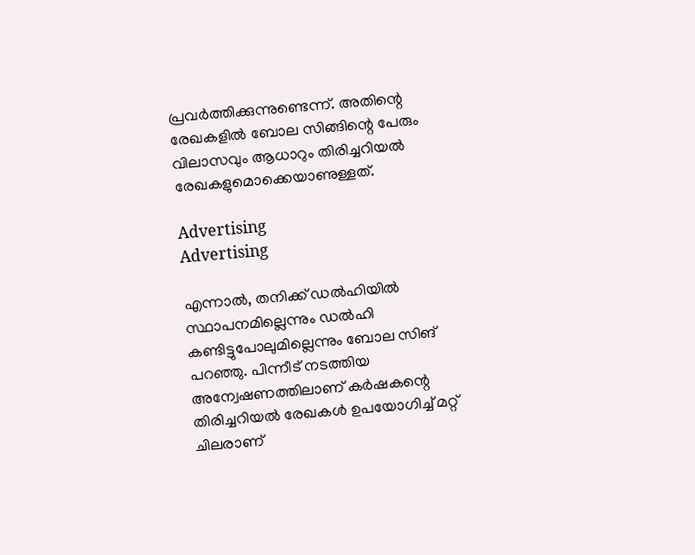പ്രവര്‍ത്തിക്കുന്നുണ്ടെന്ന്. അതിന്റെ രേഖകളില്‍ ബോല സിങ്ങിന്റെ പേരും വിലാസവും ആധാറും തിരിച്ചറിയല്‍ രേഖകളുമൊക്കെയാണുള്ളത്.

Advertising
Advertising

എന്നാല്‍, തനിക്ക് ഡല്‍ഹിയില്‍ സ്ഥാപനമില്ലെന്നും ഡല്‍ഹി കണ്ടിട്ടുപോലുമില്ലെന്നും ബോല സിങ് പറഞ്ഞു. പിന്നീട് നടത്തിയ അന്വേഷണത്തിലാണ് കര്‍ഷകന്റെ തിരിച്ചറിയല്‍ രേഖകള്‍ ഉപയോഗിച്ച് മറ്റ് ചിലരാണ്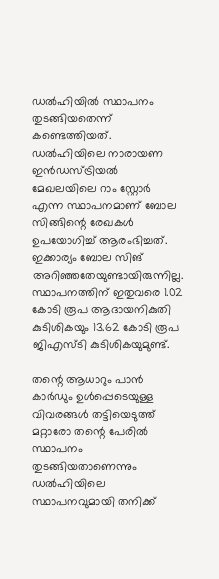ഡല്‍ഹിയില്‍ സ്ഥാപനം തുടങ്ങിയതെന്ന് കണ്ടെത്തിയത്. ഡല്‍ഹിയിലെ നാരായണ ഇന്‍ഡസ്ട്രിയല്‍ മേഖലയിലെ റാം സ്റ്റോര്‍ എന്ന സ്ഥാപനമാണ് ബോല സിങ്ങിന്റെ രേഖകള്‍ ഉപയോഗിച്ച് ആരംഭിച്ചത്. ഇക്കാര്യം ബോല സിങ് അറിഞ്ഞതേയുണ്ടായിരുന്നില്ല. സ്ഥാപനത്തിന് ഇതുവരെ 1.02 കോടി രൂപ ആദായനികുതി കുടിശികയും 13.62 കോടി രൂപ ജിഎസ്ടി കുടിശികയുമുണ്ട്.

തന്റെ ആധാറും പാന്‍ കാര്‍ഡും ഉള്‍പ്പെടെയുള്ള വിവരങ്ങള്‍ തട്ടിയെടുത്ത് മറ്റാരോ തന്റെ പേരില്‍ സ്ഥാപനം തുടങ്ങിയതാണെന്നും ഡല്‍ഹിയിലെ സ്ഥാപനവുമായി തനിക്ക്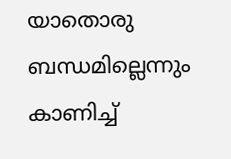യാതൊരു ബന്ധമില്ലെന്നും കാണിച്ച്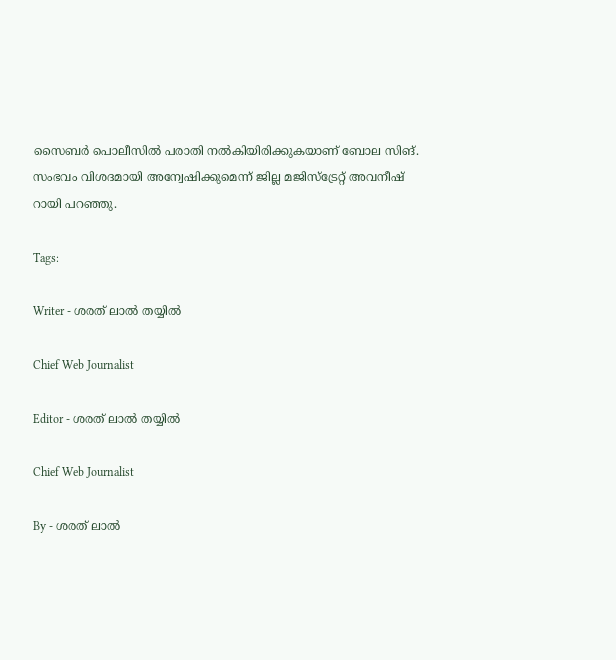സൈബര്‍ പൊലീസില്‍ പരാതി നല്‍കിയിരിക്കുകയാണ് ബോല സിങ്. സംഭവം വിശദമായി അന്വേഷിക്കുമെന്ന് ജില്ല മജിസ്‌ട്രേറ്റ് അവനീഷ് റായി പറഞ്ഞു.

Tags:

Writer - ശരത് ലാൽ തയ്യിൽ

Chief Web Journalist

Editor - ശരത് ലാൽ തയ്യിൽ

Chief Web Journalist

By - ശരത് ലാൽ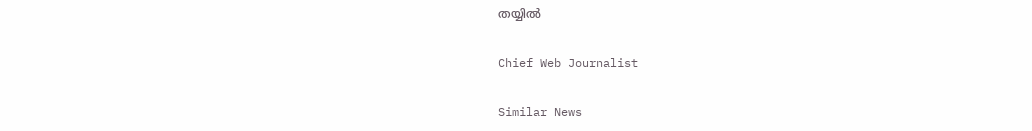തയ്യിൽ

Chief Web Journalist

Similar News